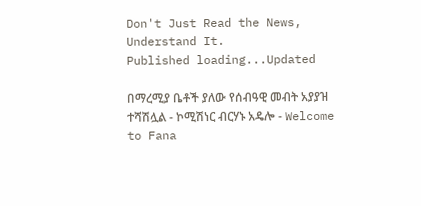Don't Just Read the News, Understand It.
Published loading...Updated

በማረሚያ ቤቶች ያለው የሰብዓዊ መብት አያያዝ ተሻሽሏል - ኮሚሽነር ብርሃኑ አዴሎ - Welcome to Fana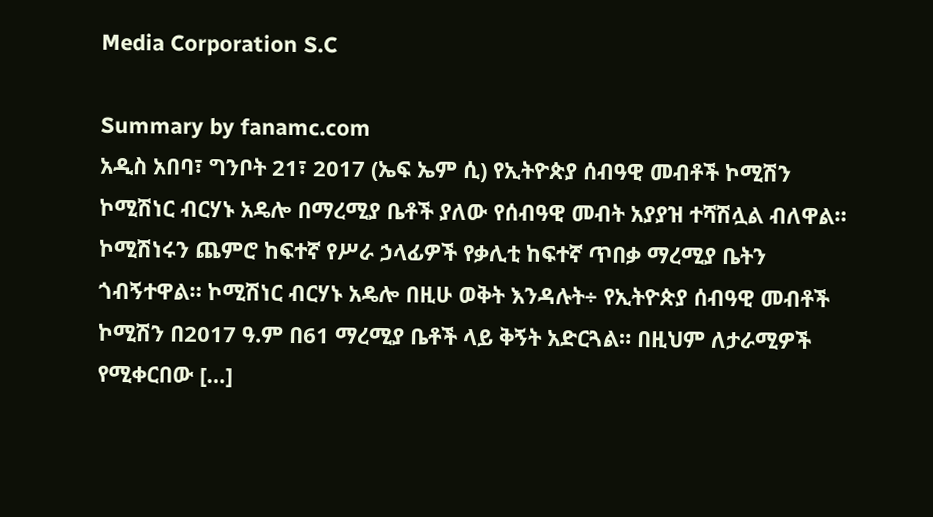Media Corporation S.C

Summary by fanamc.com
አዲስ አበባ፣ ግንቦት 21፣ 2017 (ኤፍ ኤም ሲ) የኢትዮጵያ ሰብዓዊ መብቶች ኮሚሽን ኮሚሽነር ብርሃኑ አዴሎ በማረሚያ ቤቶች ያለው የሰብዓዊ መብት አያያዝ ተሻሽሏል ብለዋል። ኮሚሽነሩን ጨምሮ ከፍተኛ የሥራ ኃላፊዎች የቃሊቲ ከፍተኛ ጥበቃ ማረሚያ ቤትን ጎብኝተዋል። ኮሚሽነር ብርሃኑ አዴሎ በዚሁ ወቅት እንዳሉት÷ የኢትዮጵያ ሰብዓዊ መብቶች ኮሚሽን በ2017 ዓ.ም በ61 ማረሚያ ቤቶች ላይ ቅኝት አድርጓል። በዚህም ለታራሚዎች የሚቀርበው […]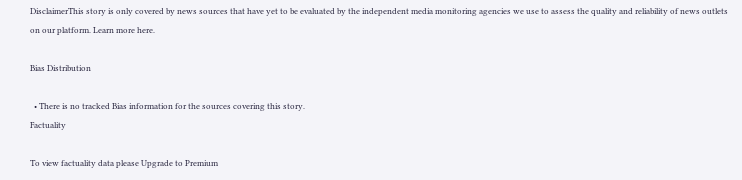DisclaimerThis story is only covered by news sources that have yet to be evaluated by the independent media monitoring agencies we use to assess the quality and reliability of news outlets on our platform. Learn more here.

Bias Distribution

  • There is no tracked Bias information for the sources covering this story.
Factuality

To view factuality data please Upgrade to Premium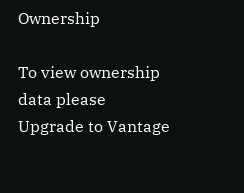Ownership

To view ownership data please Upgrade to Vantage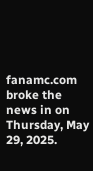fanamc.com broke the news in on Thursday, May 29, 2025.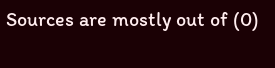Sources are mostly out of (0)